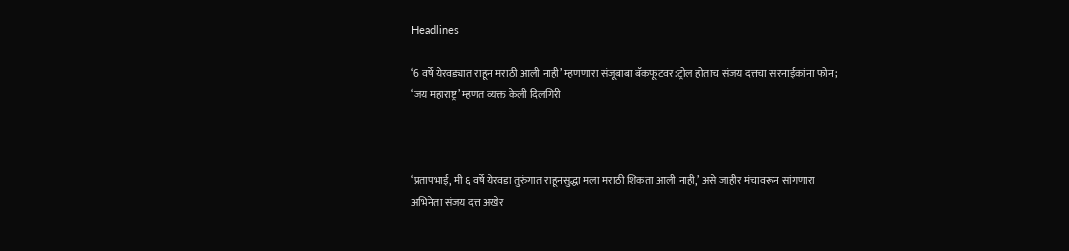Headlines

‘6 वर्षे येरवड्यात राहून मराठी आली नाही’ म्हणणारा संजूबाबा बॅकफूटवर:ट्रोल होताच संजय दत्तचा सरनाईकांना फोन; ‘जय महाराष्ट्र’ म्हणत व्यक्त केली दिलगिरी



‘प्रतापभाई, मी ६ वर्षे येरवडा तुरुंगात राहूनसुद्धा मला मराठी शिकता आली नाही,’ असे जाहीर मंचावरून सांगणारा अभिनेता संजय दत्त अखेर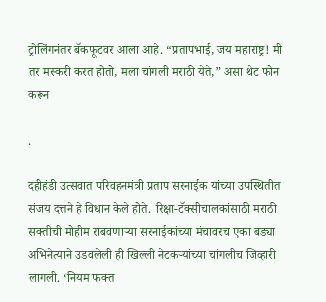ट्रोलिंगनंतर बॅकफूटवर आला आहे. “प्रतापभाई, जय महाराष्ट्र! मी तर मस्करी करत होतो, मला चांगली मराठी येते,” असा थेट फोन करून

.

दहीहंडी उत्सवात परिवहनमंत्री प्रताप सरनाईक यांच्या उपस्थितीत संजय दत्तने हे विधान केले होते. रिक्षा-टॅक्सीचालकांसाठी मराठी सक्तीची मोहीम राबवणाऱ्या सरनाईकांच्या मंचावरच एका बड्या अभिनेत्याने उडवलेली ही खिल्ली नेटकऱ्यांच्या चांगलीच जिव्हारी लागली. ‘नियम फक्त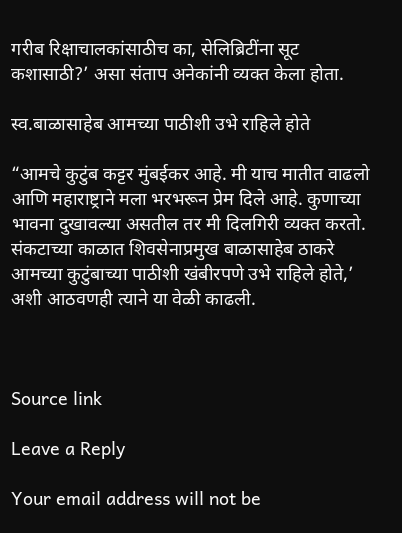गरीब रिक्षाचालकांसाठीच का, सेलिब्रिटींना सूट कशासाठी?’ असा संताप अनेकांनी व्यक्त केला होता.

स्व.बाळासाहेब आमच्या पाठीशी उभे राहिले होते

“आमचे कुटुंब कट्टर मुंबईकर आहे. मी याच मातीत वाढलो आणि महाराष्ट्राने मला भरभरून प्रेम दिले आहे. कुणाच्या भावना दुखावल्या असतील तर मी दिलगिरी व्यक्त करतो. संकटाच्या काळात शिवसेनाप्रमुख बाळासाहेब ठाकरे आमच्या कुटुंबाच्या पाठीशी खंबीरपणे उभे राहिले होते,’ अशी आठवणही त्याने या वेळी काढली.



Source link

Leave a Reply

Your email address will not be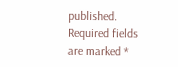published. Required fields are marked *